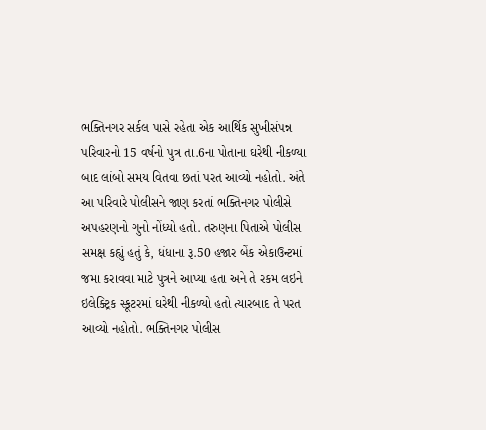ભક્તિનગર સર્કલ પાસે રહેતા એક આર્થિક સુખીસંપન્ન પરિવારનો 15 વર્ષનો પુત્ર તા.6ના પોતાના ઘરેથી નીકળ્યા બાદ લાંબો સમય વિતવા છતાં પરત આવ્યો નહોતો. અંતે આ પરિવારે પોલીસને જાણ કરતાં ભક્તિનગર પોલીસે અપહરણનો ગુનો નોંધ્યો હતો. તરુણના પિતાએ પોલીસ સમક્ષ કહ્યું હતું કે, ધંધાના રૂ.50 હજાર બેંક એકાઉન્ટમાં જમા કરાવવા માટે પુત્રને આપ્યા હતા અને તે રકમ લઇને ઇલેક્ટ્રિક સ્કૂટરમાં ઘરેથી નીકળ્યો હતો ત્યારબાદ તે પરત આવ્યો નહોતો. ભક્તિનગર પોલીસ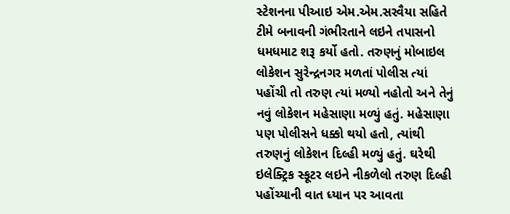સ્ટેશનના પીઆઇ એમ.એમ.સરવૈયા સહિતે ટીમે બનાવની ગંભીરતાને લઇને તપાસનો ધમધમાટ શરૂ કર્યો હતો. તરુણનું મોબાઇલ લોકેશન સુરેન્દ્રનગર મળતાં પોલીસ ત્યાં પહોંચી તો તરુણ ત્યાં મળ્યો નહોતો અને તેનું નવું લોકેશન મહેસાણા મળ્યું હતું. મહેસાણા પણ પોલીસને ધક્કો થયો હતો, ત્યાંથી તરુણનું લોકેશન દિલ્હી મળ્યું હતું. ઘરેથી ઇલેક્ટ્રિક સ્કૂટર લઇને નીકળેલો તરુણ દિલ્હી પહોંચ્યાની વાત ધ્યાન પર આવતા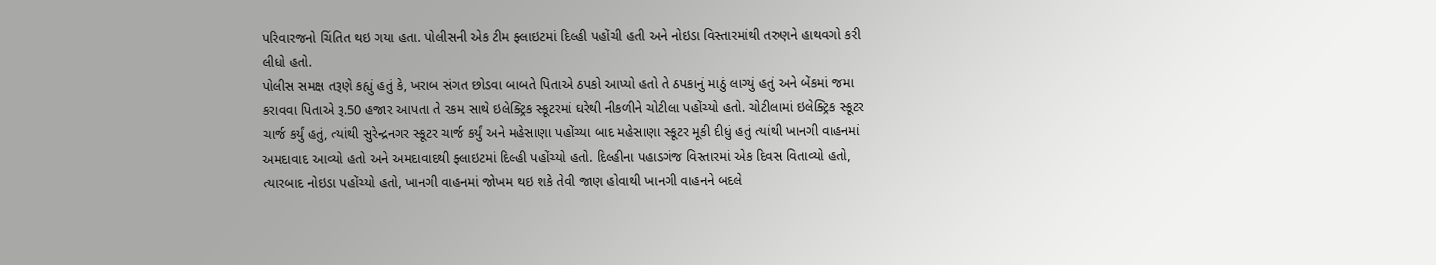પરિવારજનો ચિંતિત થઇ ગયા હતા. પોલીસની એક ટીમ ફ્લાઇટમાં દિલ્હી પહોંચી હતી અને નોઇડા વિસ્તારમાંથી તરુણને હાથવગો કરી લીધો હતો.
પોલીસ સમક્ષ તરૂણે કહ્યું હતું કે, ખરાબ સંગત છોડવા બાબતે પિતાએ ઠપકો આપ્યો હતો તે ઠપકાનું માઠું લાગ્યું હતું અને બેંકમાં જમા કરાવવા પિતાએ રૂ.50 હજાર આપતા તે રકમ સાથે ઇલેક્ટ્રિક સ્કૂટરમાં ઘરેથી નીકળીને ચોટીલા પહોંચ્યો હતો. ચોટીલામાં ઇલેક્ટ્રિક સ્કૂટર ચાર્જ કર્યું હતું, ત્યાંથી સુરેન્દ્રનગર સ્કૂટર ચાર્જ કર્યું અને મહેસાણા પહોંચ્યા બાદ મહેસાણા સ્કૂટર મૂકી દીધું હતું ત્યાંથી ખાનગી વાહનમાં અમદાવાદ આવ્યો હતો અને અમદાવાદથી ફ્લાઇટમાં દિલ્હી પહોંચ્યો હતો. દિલ્હીના પહાડગંજ વિસ્તારમાં એક દિવસ વિતાવ્યો હતો, ત્યારબાદ નોઇડા પહોંચ્યો હતો, ખાનગી વાહનમાં જોખમ થઇ શકે તેવી જાણ હોવાથી ખાનગી વાહનને બદલે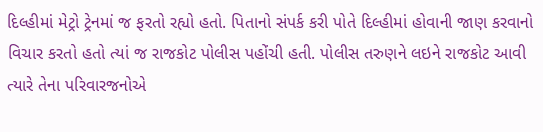દિલ્હીમાં મેટ્રો ટ્રેનમાં જ ફરતો રહ્યો હતો. પિતાનો સંપર્ક કરી પોતે દિલ્હીમાં હોવાની જાણ કરવાનો વિચાર કરતો હતો ત્યાં જ રાજકોટ પોલીસ પહોંચી હતી. પોલીસ તરુણને લઇને રાજકોટ આવી ત્યારે તેના પરિવારજનોએ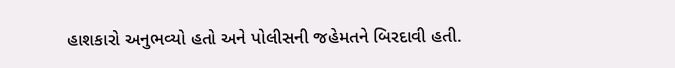હાશકારો અનુભવ્યો હતો અને પોલીસની જહેમતને બિરદાવી હતી.